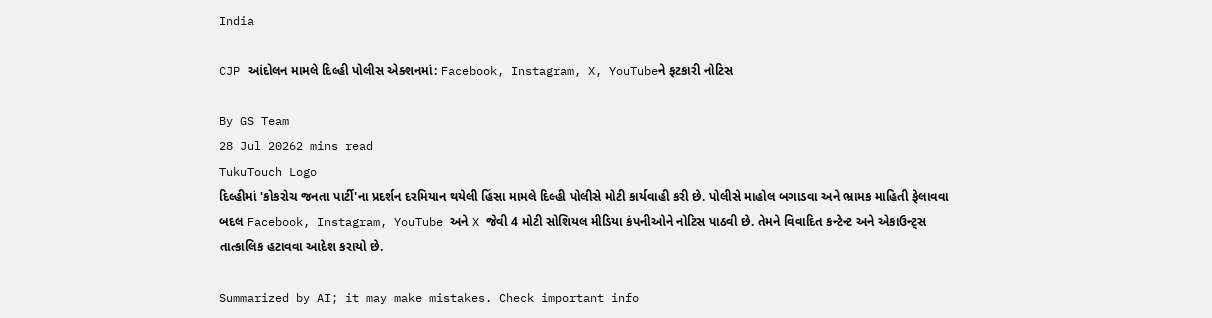India

CJP આંદોલન મામલે દિલ્હી પોલીસ એક્શનમાં: Facebook, Instagram, X, YouTubeને ફટકારી નોટિસ

By GS Team
28 Jul 20262 mins read
TukuTouch Logo
દિલ્હીમાં 'કોકરોચ જનતા પાર્ટી'ના પ્રદર્શન દરમિયાન થયેલી હિંસા મામલે દિલ્હી પોલીસે મોટી કાર્યવાહી કરી છે. પોલીસે માહોલ બગાડવા અને ભ્રામક માહિતી ફેલાવવા બદલ Facebook, Instagram, YouTube અને X જેવી 4 મોટી સોશિયલ મીડિયા કંપનીઓને નોટિસ પાઠવી છે. તેમને વિવાદિત કન્ટેન્ટ અને એકાઉન્ટ્સ તાત્કાલિક હટાવવા આદેશ કરાયો છે.

Summarized by AI; it may make mistakes. Check important info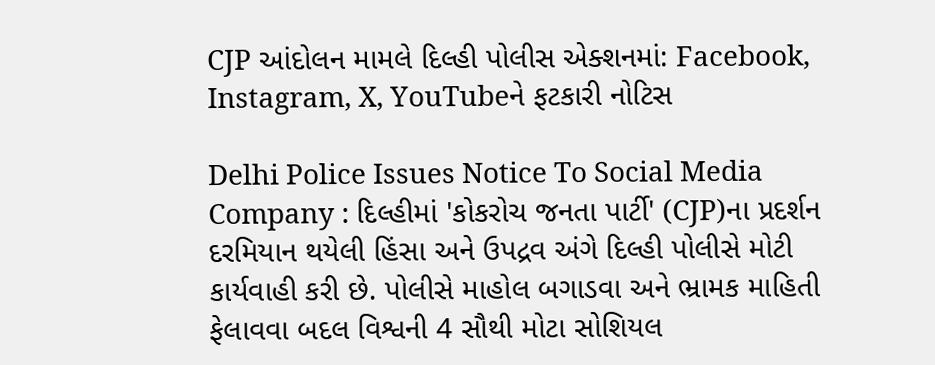CJP આંદોલન મામલે દિલ્હી પોલીસ એક્શનમાં: Facebook, Instagram, X, YouTubeને ફટકારી નોટિસ

Delhi Police Issues Notice To Social Media Company : દિલ્હીમાં 'કોકરોચ જનતા પાર્ટી' (CJP)ના પ્રદર્શન દરમિયાન થયેલી હિંસા અને ઉપદ્રવ અંગે દિલ્હી પોલીસે મોટી કાર્યવાહી કરી છે. પોલીસે માહોલ બગાડવા અને ભ્રામક માહિતી ફેલાવવા બદલ વિશ્વની 4 સૌથી મોટા સોશિયલ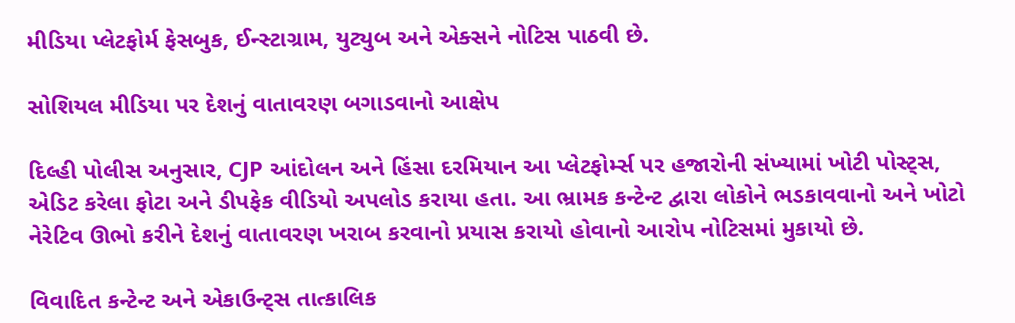મીડિયા પ્લેટફોર્મ ફેસબુક, ઈન્સ્ટાગ્રામ, યુટ્યુબ અને એક્સને નોટિસ પાઠવી છે.

સોશિયલ મીડિયા પર દેશનું વાતાવરણ બગાડવાનો આક્ષેપ

દિલ્હી પોલીસ અનુસાર, CJP આંદોલન અને હિંસા દરમિયાન આ પ્લેટફોર્મ્સ પર હજારોની સંખ્યામાં ખોટી પોસ્ટ્સ, એડિટ કરેલા ફોટા અને ડીપફેક વીડિયો અપલોડ કરાયા હતા. આ ભ્રામક કન્ટેન્ટ દ્વારા લોકોને ભડકાવવાનો અને ખોટો નેરેટિવ ઊભો કરીને દેશનું વાતાવરણ ખરાબ કરવાનો પ્રયાસ કરાયો હોવાનો આરોપ નોટિસમાં મુકાયો છે.

વિવાદિત કન્ટેન્ટ અને એકાઉન્ટ્સ તાત્કાલિક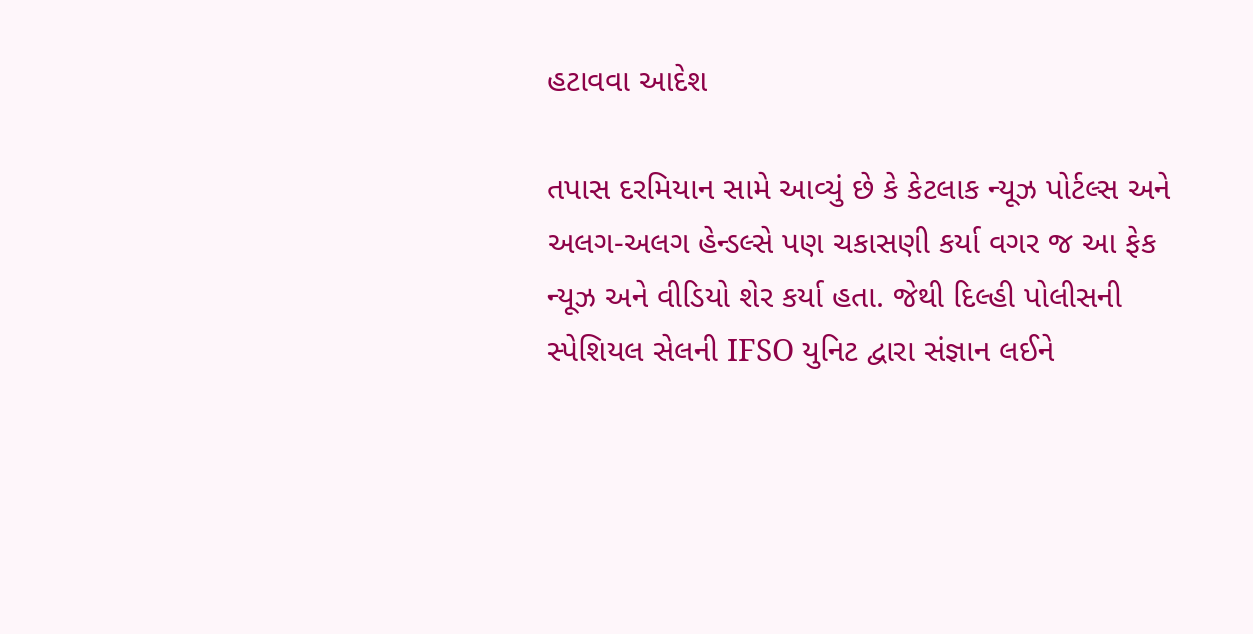હટાવવા આદેશ

તપાસ દરમિયાન સામે આવ્યું છે કે કેટલાક ન્યૂઝ પોર્ટલ્સ અને અલગ-અલગ હેન્ડલ્સે પણ ચકાસણી કર્યા વગર જ આ ફેક ન્યૂઝ અને વીડિયો શેર કર્યા હતા. જેથી દિલ્હી પોલીસની સ્પેશિયલ સેલની IFSO યુનિટ દ્વારા સંજ્ઞાન લઈને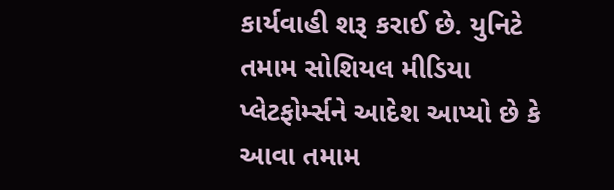કાર્યવાહી શરૂ કરાઈ છે. યુનિટે તમામ સોશિયલ મીડિયા પ્લેટફોર્મ્સને આદેશ આપ્યો છે કે આવા તમામ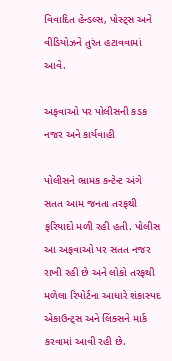વિવાદિત હેન્ડલ્સ, પોસ્ટ્સ અને વીડિયોઝને તુરંત હટાવવામાં આવે.

અફવાઓ પર પોલીસની કડક નજર અને કાર્યવાહી

પોલીસને ભ્રામક કન્ટેન્ટ અંગે સતત આમ જનતા તરફથી ફરિયાદો મળી રહી હતી. પોલીસ આ અફવાઓ પર સતત નજર રાખી રહી છે અને લોકો તરફથી મળેલા રિપોર્ટના આધારે શંકાસ્પદ એકાઉન્ટ્સ અને લિંક્સને માર્ક કરવામાં આવી રહી છે.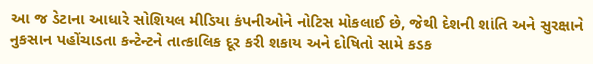આ જ ડેટાના આધારે સોશિયલ મીડિયા કંપનીઓને નોટિસ મોકલાઈ છે, જેથી દેશની શાંતિ અને સુરક્ષાને નુકસાન પહોંચાડતા કન્ટેન્ટને તાત્કાલિક દૂર કરી શકાય અને દોષિતો સામે કડક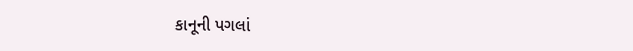કાનૂની પગલાં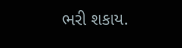ભરી શકાય.